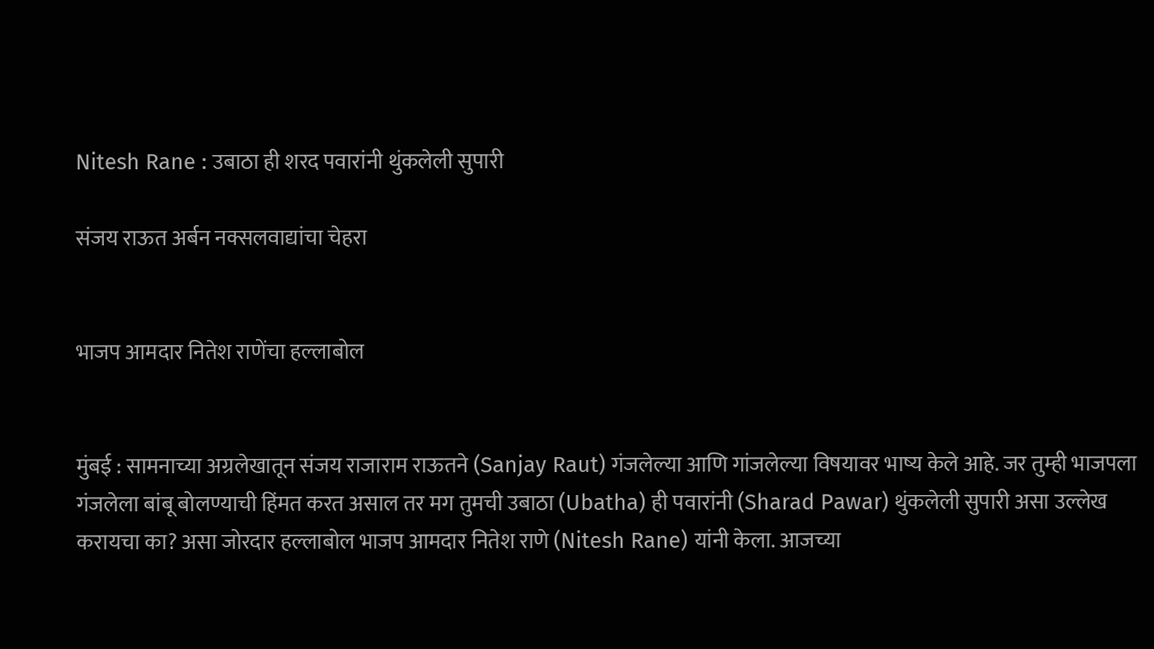Nitesh Rane : उबाठा ही शरद पवारांनी थुंकलेली सुपारी

संजय राऊत अर्बन नक्सलवाद्यांचा चेहरा


भाजप आमदार नितेश राणेंचा हल्लाबोल


मुंबई : सामनाच्या अग्रलेखातून संजय राजाराम राऊतने (Sanjay Raut) गंजलेल्या आणि गांजलेल्या विषयावर भाष्य केले आहे. जर तुम्ही भाजपला गंजलेला बांबू बोलण्याची हिंमत करत असाल तर मग तुमची उबाठा (Ubatha) ही पवारांनी (Sharad Pawar) थुंकलेली सुपारी असा उल्लेख करायचा का? असा जोरदार हल्लाबोल भाजप आमदार नितेश राणे (Nitesh Rane) यांनी केला. आजच्या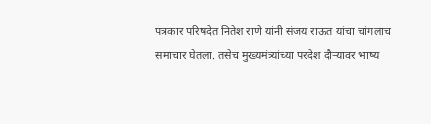पत्रकार परिषदेत नितेश राणे यांनी संजय राऊत यांचा चांगलाच समाचार घेतला. तसेच मुख्यमंत्र्यांच्या परदेश दौऱ्यावर भाष्य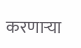करणाऱ्या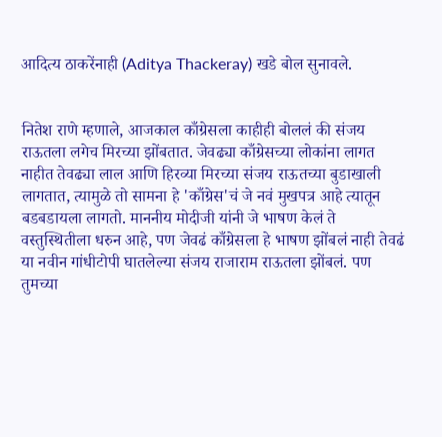आदित्य ठाकरेंनाही (Aditya Thackeray) खडे बोल सुनावले.


नितेश राणे म्हणाले, आजकाल काँग्रेसला काहीही बोललं की संजय राऊतला लगेच मिरच्या झोंबतात. जेवढ्या काँग्रेसच्या लोकांना लागत नाहीत तेवढ्या लाल आणि हिरव्या मिरच्या संजय राऊतच्या बुडाखाली लागतात, त्यामुळे तो सामना हे 'काँग्रेस'चं जे नवं मुखपत्र आहे त्यातून बडबडायला लागतो. माननीय मोदीजी यांनी जे भाषण केलं ते वस्तुस्थितीला धरुन आहे, पण जेवढं काँग्रेसला हे भाषण झोंबलं नाही तेवढं या नवीन गांधीटोपी घातलेल्या संजय राजाराम राऊतला झोंबलं. पण तुमच्या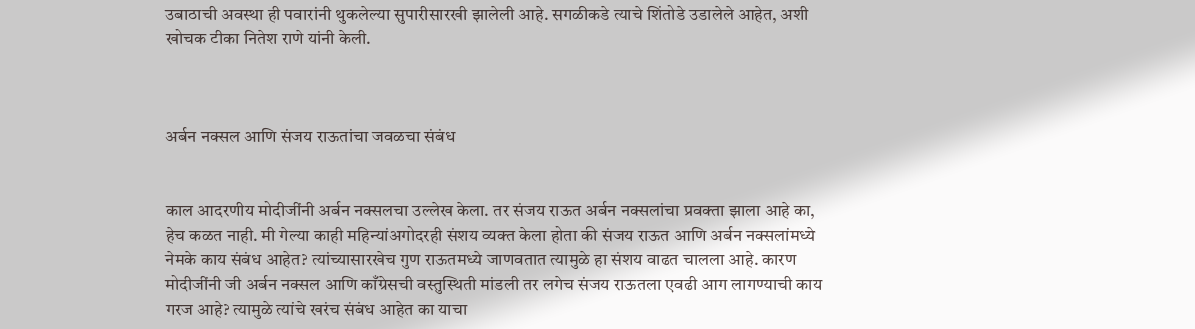उबाठाची अवस्था ही पवारांनी थुकलेल्या सुपारीसारखी झालेली आहे. सगळीकडे त्याचे शिंतोडे उडालेले आहेत, अशी खोचक टीका नितेश राणे यांनी केली.



अर्बन नक्सल आणि संजय राऊतांचा जवळचा संबंध


काल आदरणीय मोदीजींनी अर्बन नक्सलचा उल्लेख केला. तर संजय राऊत अर्बन नक्सलांचा प्रवक्ता झाला आहे का, हेच कळत नाही. मी गेल्या काही महिन्यांअगोदरही संशय व्यक्त केला होता की संजय राऊत आणि अर्बन नक्सलांमध्ये नेमके काय संबंध आहेत? त्यांच्यासारखेच गुण राऊतमध्ये जाणवतात त्यामुळे हा संशय वाढत चालला आहे. कारण मोदीजींनी जी अर्बन नक्सल आणि काँग्रेसची वस्तुस्थिती मांडली तर लगेच संजय राऊतला एवढी आग लागण्याची काय गरज आहे? त्यामुळे त्यांचे खरंच संबंध आहेत का याचा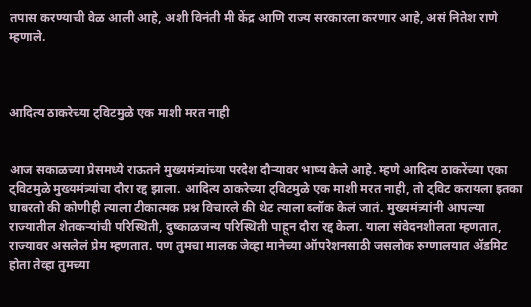तपास करण्याची वेळ आली आहे, अशी विनंती मी केंद्र आणि राज्य सरकारला करणार आहे, असं नितेश राणे म्हणाले.



आदित्य ठाकरेच्या ट्विटमुळे एक माशी मरत नाही


आज सकाळच्या प्रेसमध्ये राऊतने मुख्यमंत्र्यांच्या परदेश दौऱ्यावर भाष्य केले आहे. म्हणे आदित्य ठाकरेंच्या एका ट्विटमुळे मुख्यमंत्र्यांचा दौरा रद्द झाला. आदित्य ठाकरेच्या ट्विटमुळे एक माशी मरत नाही, तो ट्विट करायला इतका घाबरतो की कोणीही त्याला टीकात्मक प्रश्न विचारले की थेट त्याला ब्लॉक केलं जातं. मुख्यमंत्र्यांनी आपल्या राज्यातील शेतकऱ्यांची परिस्थिती, दुष्काळजन्य परिस्थिती पाहून दौरा रद्द केला. याला संवेदनशीलता म्हणतात, राज्यावर असलेलं प्रेम म्हणतात. पण तुमचा मालक जेव्हा मानेच्या ऑपरेशनसाठी जसलोक रुग्णालयात ॲडमिट होता तेव्हा तुमच्या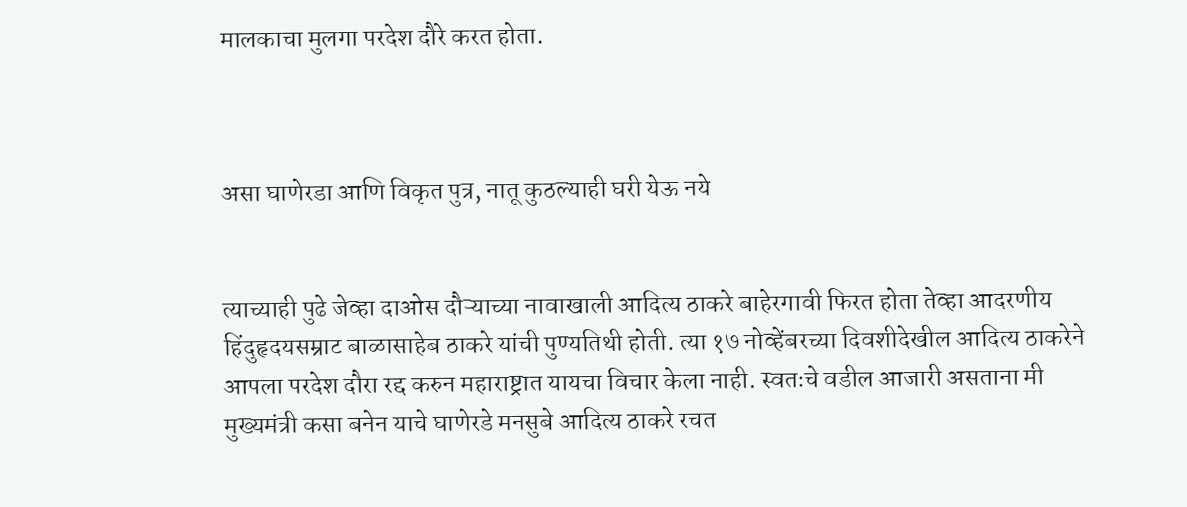मालकाचा मुलगा परदेश दौरे करत होता.



असा घाणेरडा आणि विकृत पुत्र, नातू कुठल्याही घरी येऊ नये


त्याच्याही पुढे जेव्हा दाओस दौऱ्याच्या नावाखाली आदित्य ठाकरे बाहेरगावी फिरत होता तेव्हा आदरणीय हिंदुहृदयसम्राट बाळासाहेब ठाकरे यांची पुण्यतिथी होती. त्या १७ नोव्हेंबरच्या दिवशीदेखील आदित्य ठाकरेने आपला परदेश दौरा रद्द करुन महाराष्ट्रात यायचा विचार केला नाही. स्वतःचे वडील आजारी असताना मी मुख्यमंत्री कसा बनेन याचे घाणेरडे मनसुबे आदित्य ठाकरे रचत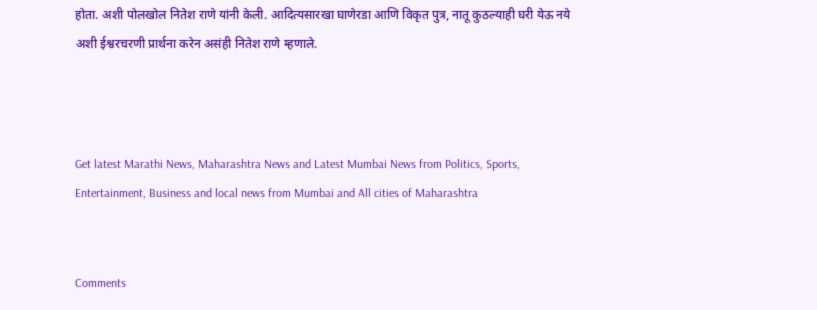होता. अशी पोलखोल नितेश राणे यांनी केली. आदित्यसारखा घाणेरडा आणि विकृत पुत्र, नातू कुठल्याही घरी येऊ नये अशी ईश्वरचरणी प्रार्थना करेन असंही नितेश राणे म्हणाले.



Get latest Marathi News, Maharashtra News and Latest Mumbai News from Politics, Sports, Entertainment, Business and local news from Mumbai and All cities of Maharashtra


Comments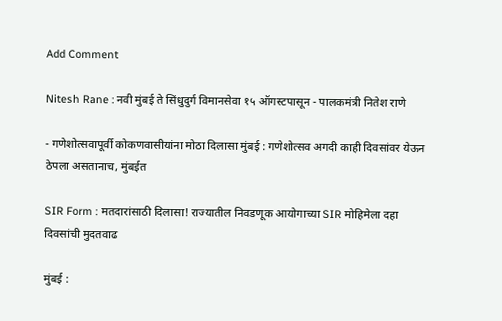Add Comment

Nitesh Rane : नवी मुंबई ते सिंधुदुर्ग विमानसेवा १५ ऑगस्टपासून - पालकमंत्री नितेश राणे

- गणेशोत्सवापूर्वी कोकणवासीयांना मोठा दिलासा मुंबई : गणेशोत्सव अगदी काही दिवसांवर येऊन ठेपला असतानाच, मुंबईत

SIR Form : मतदारांसाठी दिलासा! राज्यातील निवडणूक आयोगाच्या SIR मोहिमेला दहा दिवसांची मुदतवाढ

मुंबई :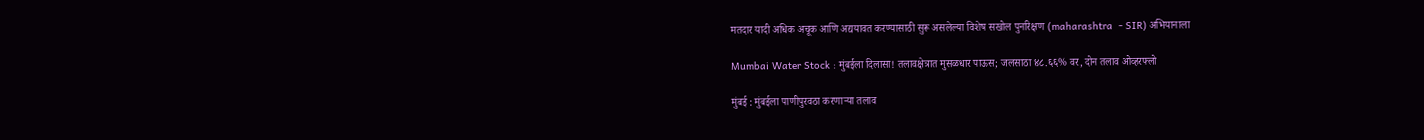मतदार यादी अधिक अचूक आणि अद्ययावत करण्यासाठी सुरू असलेल्या विशेष सखोल पुनरिक्षण (maharashtra  - SIR) अभियानाला

Mumbai Water Stock : मुंबईला दिलासा! तलावक्षेत्रात मुसळधार पाऊस; जलसाठा ४८.६६% वर, दोन तलाव ओव्हरफ्लो

मुंबई : मुंबईला पाणीपुरवठा करणाऱ्या तलाव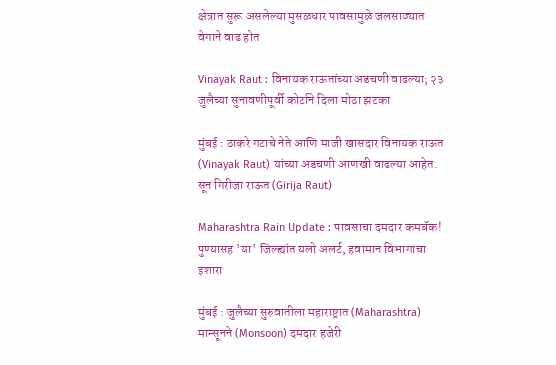क्षेत्रात सुरू असलेल्या मुसळधार पावसामुळे जलसाठ्यात वेगाने वाढ होत

Vinayak Raut : विनायक राऊतांच्या अडचणी वाढल्या; २३ जुलैच्या सुनावणीपूर्वी कोर्टाने दिला मोठा झटका

मुंबई : ठाकरे गटाचे नेते आणि माजी खासदार विनायक राऊत (Vinayak Raut) यांच्या अडचणी आणखी वाढल्या आहेत. सून गिरीजा राऊत (Girija Raut)

Maharashtra Rain Update : पावसाचा दमदार कमबॅक! पुण्यासह 'या' जिल्ह्यांत यलो अलर्ट, हवामान विभागाचा इशारा

मुंबई : जुलैच्या सुरुवातीला महाराष्ट्रात (Maharashtra) मान्सूनने (Monsoon) दमदार हजेरी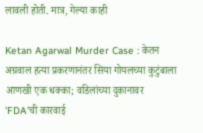लावली होती. मात्र, गेल्या काही

Ketan Agarwal Murder Case : केतन अग्रवाल हत्या प्रकरणानंतर सिया गोयलच्या कुटुंबाला आणखी एक धक्का; वडिलांच्या दुकानावर 'FDA'ची कारवाई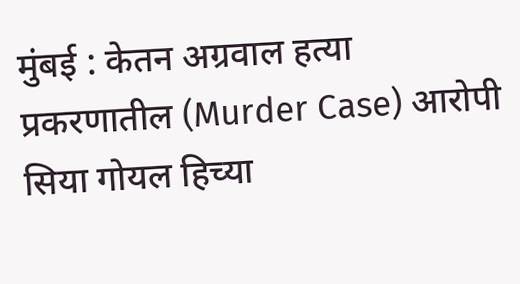मुंबई : केतन अग्रवाल हत्या प्रकरणातील (Murder Case) आरोपी सिया गोयल हिच्या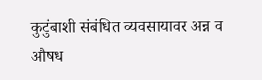कुटुंबाशी संबंधित व्यवसायावर अन्न व औषध